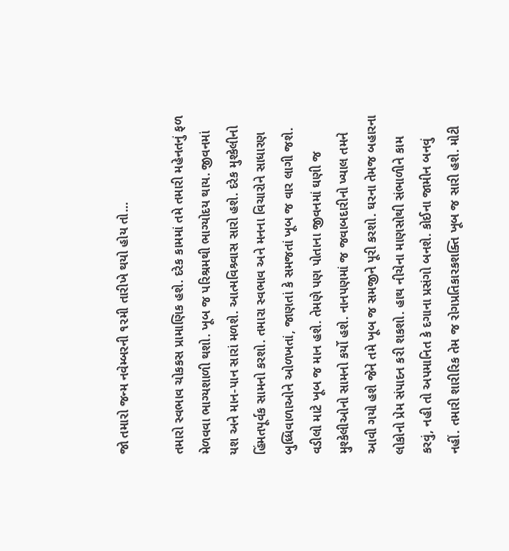જો તમારો જન્મ નવેમ્બરની ૧૨મી તારીખે થયો હોય તો…

તમારો સ્વભાવ ચોકકસ પ્રામાણિક હશે. દરેક કામમાં તમે તમારી મહેનતનું ફળ મેળવવા ભાગ્યશાળી થશો. ખૂબ જ પરિશ્રમથી ભાગ્યોદય થાય. જીવનમાં યશ અને માન-પાન સારાં મળશે. આત્મવિશ્ર્વાસ સારો હશે. દરેક મુશ્કેલીનો હિંમતપૂર્વક સામનો કરશો. તમારા સ્વભાવ અને મનના વિચારોને સાધારણ બુધ્ધિવાળાઓને ઓળખતાં, જાણતાં કે સમજતાં ખૂબ જ વાર લાગી જશે. વડીલો માટે ખૂબ જ માન હશે. તેમણે પણ પોતાના જીવનમાં ઘણી જ મુશ્કેલીઓનો સામનો કર્યો હશે. નાનપણમાં જ જવાબદારીનો ખ્યાલ તમને આવી ગયો હશે જેને તમે ખૂબ જ સમજીને પૂરી કરશો. ઘરના તેમજ બહારના લોકોનો પ્રેમ સંપાદન કરી શકશો. હાથ નીચેના માણસોથી સંભાળીને કામ કરવું, નહી તો અપમાનિત કે દગાના પ્રસંગો બનશે. કોઈના જામીન બનવું નહીં. તમારી શારીરિક તેમ જ રોગપ્રતિકારકશક્તિ ખૂબ જ સારી હશે. મોટી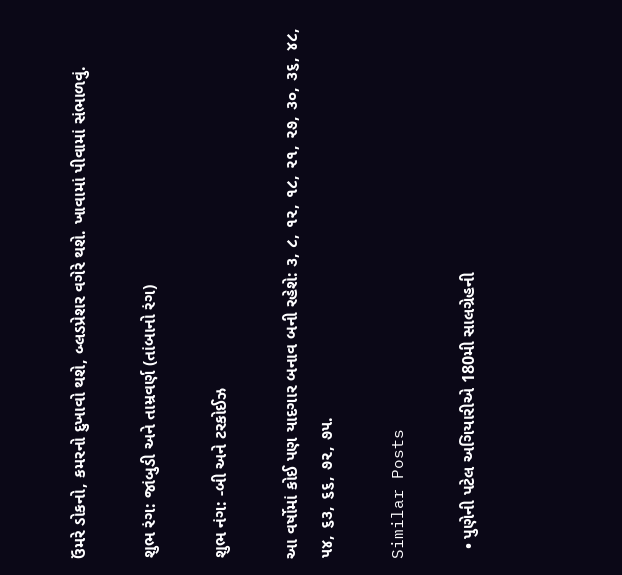ઉંમરે ડોકનો, કમરનો દુખાવો થશે, બ્લડપ્રેશર વગેરે થશે. ખાવામાં પીવામાં સંભાળવું.

શુભ રંગ: જાંબુડી અને તામ્રવર્ણ (તાંબાનો રંગ)

શુભ નંગ: -બી અને ટરકોઈઝ

આ વર્ષોમાં કોઈ પણ યાદગાર બનાવ બની રહેશે: ૩, ૮, ૧૨, ૧૮, ૨૧, ૨૭, ૩૦, ૩૬, ૪૮, ૫૪, ૬૩, ૬૬, ૭૨, ૭૫.

Similar Posts

  • પુણેની પટેલ અગિયારીએ 180મી સાલગ્રેહની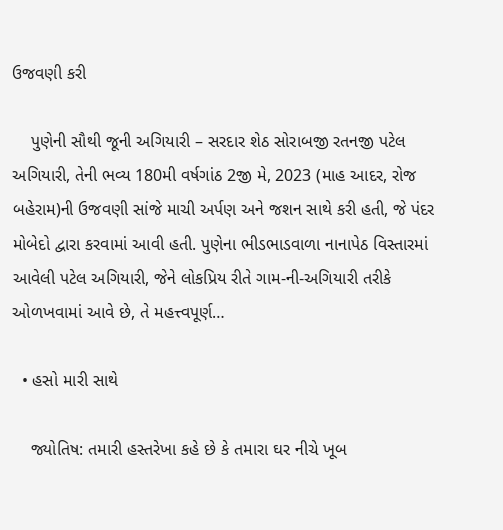ઉજવણી કરી

    પુણેની સૌથી જૂની અગિયારી – સરદાર શેઠ સોરાબજી રતનજી પટેલ અગિયારી, તેની ભવ્ય 180મી વર્ષગાંઠ 2જી મે, 2023 (માહ આદર, રોજ બહેરામ)ની ઉજવણી સાંજે માચી અર્પણ અને જશન સાથે કરી હતી, જે પંદર મોબેદો દ્વારા કરવામાં આવી હતી. પુણેના ભીડભાડવાળા નાનાપેઠ વિસ્તારમાં આવેલી પટેલ અગિયારી, જેને લોકપ્રિય રીતે ગામ-ની-અગિયારી તરીકે ઓળખવામાં આવે છે, તે મહત્ત્વપૂર્ણ…

  • હસો મારી સાથે

    જ્યોતિષ: તમારી હસ્તરેખા કહે છે કે તમારા ઘર નીચે ખૂબ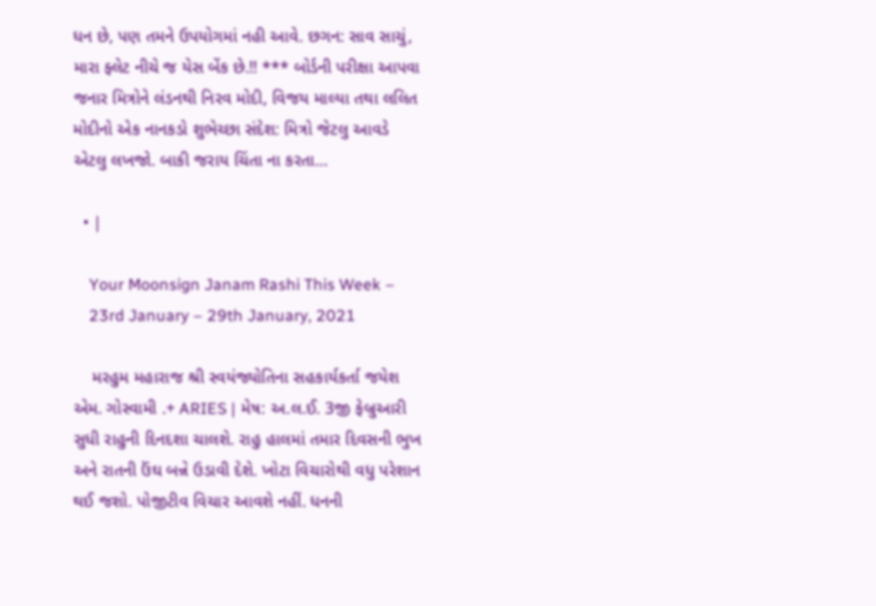ધન છે, પણ તમને ઉપયોગમાં નહી આવે. છગન: સાવ સાચું, મારા ફ્લેટ નીચે જ યેસ બેંક છે.!! *** બોર્ડની પરીક્ષા આપવા જનાર મિત્રોને લંડનથી નિરવ મોદી, વિજય માલ્યા તથા લલિત મોદીનો એક નાનકડો શુભેચ્છા સંદેશ: મિત્રો જેટલુ આવડે એટલુ લખજો. બાકી જરાય ચિંતા ના કરતા…

  • |

    Your Moonsign Janam Rashi This Week –
    23rd January – 29th January, 2021

    મરહુમ મહારાજ શ્રી સ્વયંજ્યોતિના સહકાર્યકર્તા જયેશ એમ. ગોસ્વામી .+ ARIES | મેષ: અ.લ.ઈ. 3જી ફેબ્રુઆરી સુધી રાહુની દિનદશા ચાલશે. રાહુ હાલમાં તમાર દિવસની ભુખ અને રાતની ઉંઘ બન્ને ઉડાવી દેશે. ખોટા વિચારોથી વધુ પરેશાન થઈ જશો. પોજીટીવ વિચાર આવશે નહીં. ધનની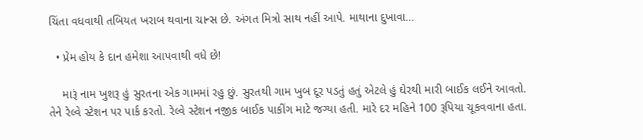ચિંતા વધવાથી તબિયત ખરાબ થવાના ચાન્સ છે. અંગત મિત્રો સાથ નહીં આપે. માથાના દુખાવા…

  • પ્રેમ હોય કે દાન હમેશા આપવાથી વધે છે!

    મારૂં નામ ખુશરૂ હું સુરતના એક ગામમાં રહુ છું. સુરતથી ગામ ખુબ દૂર પડતું હતું એટલે હું ઘેરથી મારી બાઈક લઈને આવતો. તેને રેલ્વે સ્ટેશન પર પાર્ક કરતો. રેલ્વે સ્ટેશન નજીક બાઈક પાકીંગ માટે જગ્યા હતી. મારે દર મહિને 100 રૂપિયા ચૂકવવાના હતા.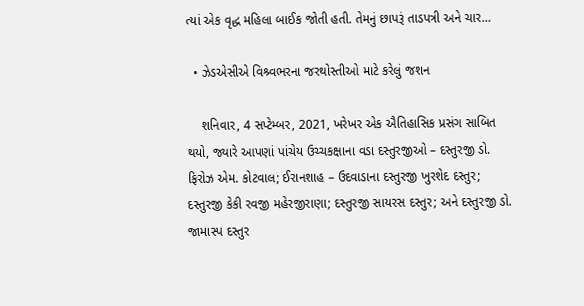ત્યાં એક વૃદ્ધ મહિલા બાઈક જોતી હતી. તેમનું છાપરૂં તાડપત્રી અને ચાર…

  • ઝેડએસીએ વિશ્ર્વભરના જરથોસ્તીઓ માટે કરેલું જશન

    શનિવાર, 4 સપ્ટેમ્બર, 2021, ખરેખર એક ઐતિહાસિક પ્રસંગ સાબિત થયો, જ્યારે આપણાં પાંચેય ઉચ્ચકક્ષાના વડા દસ્તુરજીઓ – દસ્તુરજી ડો. ફિરોઝ એમ. કોટવાલ; ઈરાનશાહ – ઉદવાડાના દસ્તુરજી ખુરશેદ દસ્તુર; દસ્તુરજી કેકી રવજી મહેરજીરાણા; દસ્તુરજી સાયરસ દસ્તુર; અને દસ્તુરજી ડો. જામાસ્પ દસ્તુર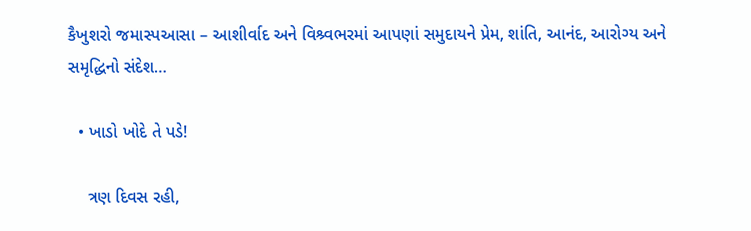કૈખુશરો જમાસ્પઆસા – આશીર્વાદ અને વિશ્ર્વભરમાં આપણાં સમુદાયને પ્રેમ, શાંતિ, આનંદ, આરોગ્ય અને સમૃદ્ધિનો સંદેશ…

  • ખાડો ખોદે તે પડે!

    ત્રણ દિવસ રહી,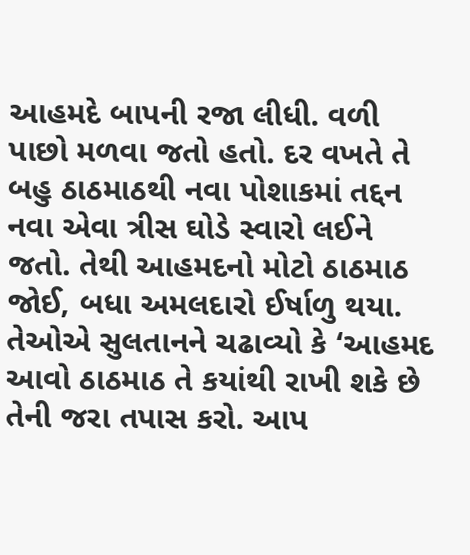આહમદે બાપની રજા લીધી. વળી પાછો મળવા જતો હતો. દર વખતે તે બહુ ઠાઠમાઠથી નવા પોશાકમાં તદ્દન નવા એવા ત્રીસ ઘોડે સ્વારો લઈને જતો. તેથી આહમદનો મોટો ઠાઠમાઠ જોઈ, બધા અમલદારો ઈર્ષાળુ થયા. તેઓએ સુલતાનને ચઢાવ્યો કે ‘આહમદ આવો ઠાઠમાઠ તે કયાંથી રાખી શકે છે તેની જરા તપાસ કરો. આપ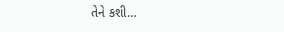તેને કશી…